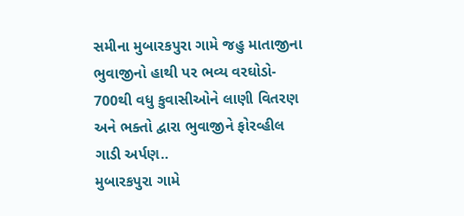સમીના મુબારકપુરા ગામે જહુ માતાજીના ભુવાજીનો હાથી પર ભવ્ય વરઘોડો- 700થી વધુ કુવાસીઓને લાણી વિતરણ અને ભક્તો દ્વારા ભુવાજીને ફોરવ્હીલ ગાડી અર્પણ..
મુબારકપુરા ગામે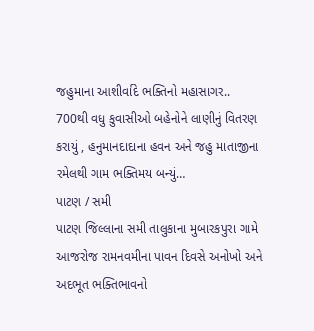જહુમાના આશીર્વાદે ભક્તિનો મહાસાગર..
700થી વધુ કુવાસીઓ બહેનોને લાણીનું વિતરણ કરાયું , હનુમાનદાદાના હવન અને જહુ માતાજીના રમેલથી ગામ ભક્તિમય બન્યું…
પાટણ / સમી
પાટણ જિલ્લાના સમી તાલુકાના મુબારકપુરા ગામે આજરોજ રામનવમીના પાવન દિવસે અનોખો અને અદભૂત ભક્તિભાવનો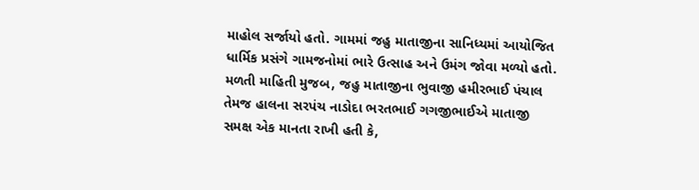માહોલ સર્જાયો હતો. ગામમાં જહુ માતાજીના સાનિધ્યમાં આયોજિત ધાર્મિક પ્રસંગે ગામજનોમાં ભારે ઉત્સાહ અને ઉમંગ જોવા મળ્યો હતો.
મળતી માહિતી મુજબ, જહુ માતાજીના ભુવાજી હમીરભાઈ પંચાલ તેમજ હાલના સરપંચ નાડોદા ભરતભાઈ ગગજીભાઈએ માતાજી સમક્ષ એક માનતા રાખી હતી કે,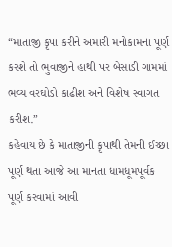“માતાજી કૃપા કરીને અમારી મનોકામના પૂર્ણ કરશે તો ભુવાજીને હાથી પર બેસાડી ગામમાં ભવ્ય વરઘોડો કાઢીશ અને વિશેષ સ્વાગત કરીશ.”
કહેવાય છે કે માતાજીની કૃપાથી તેમની ઈચ્છા પૂર્ણ થતા આજે આ માનતા ધામધૂમપૂર્વક પૂર્ણ કરવામાં આવી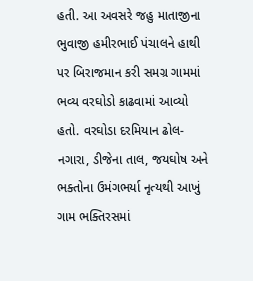હતી. આ અવસરે જહુ માતાજીના ભુવાજી હમીરભાઈ પંચાલને હાથી પર બિરાજમાન કરી સમગ્ર ગામમાં ભવ્ય વરઘોડો કાઢવામાં આવ્યો હતો. વરઘોડા દરમિયાન ઢોલ-નગારા, ડીજેના તાલ, જયઘોષ અને ભક્તોના ઉમંગભર્યા નૃત્યથી આખું ગામ ભક્તિરસમાં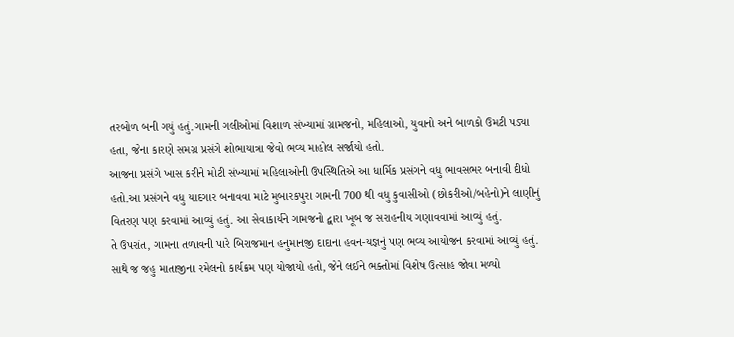તરબોળ બની ગયું હતું.ગામની ગલીઓમાં વિશાળ સંખ્યામાં ગ્રામજનો, મહિલાઓ, યુવાનો અને બાળકો ઉમટી પડ્યા હતા, જેના કારણે સમગ્ર પ્રસંગે શોભાયાત્રા જેવો ભવ્ય માહોલ સર્જાયો હતો.
આજના પ્રસંગે ખાસ કરીને મોટી સંખ્યામાં મહિલાઓની ઉપસ્થિતિએ આ ધાર્મિક પ્રસંગને વધુ ભાવસભર બનાવી દીધો હતો.આ પ્રસંગને વધુ યાદગાર બનાવવા માટે મુબારકપુરા ગામની 700 થી વધુ કુવાસીઓ (છોકરીઓ/બહેનો)ને લાણીનું વિતરણ પણ કરવામાં આવ્યું હતું. આ સેવાકાર્યને ગામજનો દ્વારા ખૂબ જ સરાહનીય ગણાવવામાં આવ્યું હતું.
તે ઉપરાંત, ગામના તળાવની પારે બિરાજમાન હનુમાનજી દાદાના હવન-યજ્ઞનું પણ ભવ્ય આયોજન કરવામાં આવ્યું હતું. સાથે જ જહુ માતાજીના રમેલનો કાર્યક્રમ પણ યોજાયો હતો, જેને લઈને ભક્તોમાં વિશેષ ઉત્સાહ જોવા મળ્યો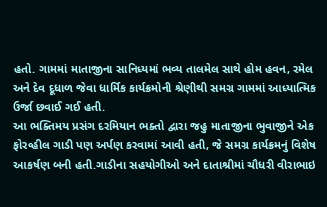હતો. ગામમાં માતાજીના સાનિધ્યમાં ભવ્ય તાલમેલ સાથે હોમ હવન, રમેલ અને દેવ દૂધાળ જેવા ધાર્મિક કાર્યક્રમોની શ્રેણીથી સમગ્ર ગામમાં આધ્યાત્મિક ઉર્જા છવાઈ ગઈ હતી.
આ ભક્તિમય પ્રસંગ દરમિયાન ભક્તો દ્વારા જહુ માતાજીના ભુવાજીને એક ફોરવ્હીલ ગાડી પણ અર્પણ કરવામાં આવી હતી, જે સમગ્ર કાર્યક્રમનું વિશેષ આકર્ષણ બની હતી.ગાડીના સહયોગીઓ અને દાતાશ્રીમાં ચૌધરી વીરાભાઇ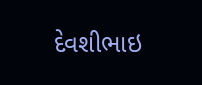દેવશીભાઇ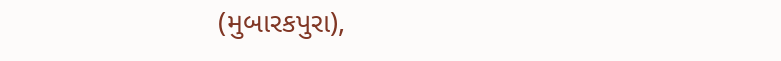(મુબારકપુરા),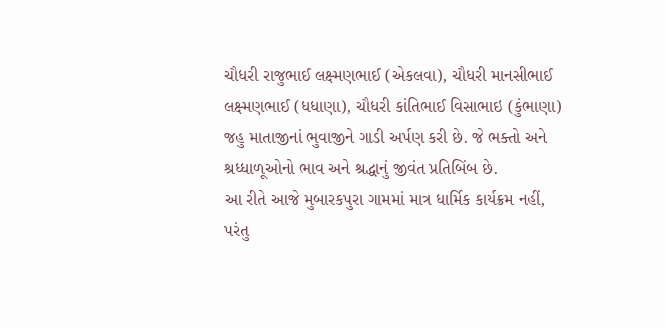ચૌધરી રાજુભાઈ લક્ષ્મણભાઈ (એકલવા), ચૌધરી માનસીભાઈ લક્ષ્મણભાઈ (ધધાણા), ચૌધરી કાંતિભાઈ વિસાભાઇ (કુંભાણા) જહુ માતાજીનાં ભુવાજીને ગાડી અર્પણ કરી છે. જે ભક્તો અને શ્રધ્ધાળૂઓનો ભાવ અને શ્રદ્ધાનું જીવંત પ્રતિબિંબ છે.
આ રીતે આજે મુબારકપુરા ગામમાં માત્ર ધાર્મિક કાર્યક્રમ નહીં, પરંતુ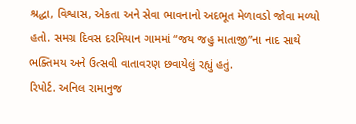શ્રદ્ધા, વિશ્વાસ, એકતા અને સેવા ભાવનાનો અદભૂત મેળાવડો જોવા મળ્યો હતો. સમગ્ર દિવસ દરમિયાન ગામમાં “જય જહુ માતાજી”ના નાદ સાથે ભક્તિમય અને ઉત્સવી વાતાવરણ છવાયેલું રહ્યું હતું.
રિપોર્ટ. અનિલ રામાનુજ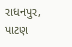રાધનપુર, પાટણ